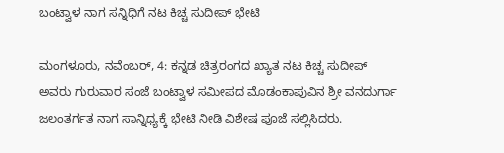ಬಂಟ್ವಾಳ ನಾಗ ಸನ್ನಿಧಿಗೆ ನಟ ಕಿಚ್ಚ ಸುದೀಪ್ ಭೇಟಿ

ಮಂಗಳೂರು, ನವೆಂಬರ್, 4: ಕನ್ನಡ ಚಿತ್ರರಂಗದ ಖ್ಯಾತ ನಟ ಕಿಚ್ಚ ಸುದೀಪ್ ಅವರು ಗುರುವಾರ ಸಂಜೆ ಬಂಟ್ವಾಳ ಸಮೀಪದ ಮೊಡಂಕಾಪುವಿನ ಶ್ರೀ ವನದುರ್ಗಾ ಜಲಂತರ್ಗತ ನಾಗ ಸಾನ್ನಿಧ್ಯಕ್ಕೆ ಭೇಟಿ ನೀಡಿ ವಿಶೇಷ ಪೂಜೆ ಸಲ್ಲಿಸಿದರು.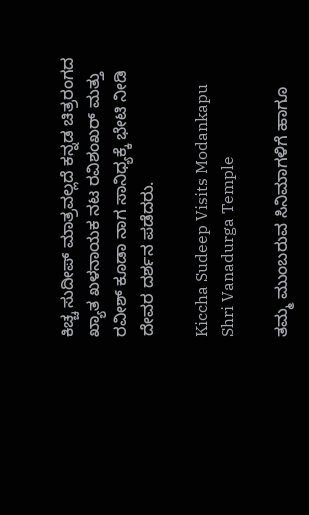ಕಿಚ್ಚ ಸುದೀಪ್ ಮಾತ್ರವಲ್ಲದೆ ಕನ್ನಡ ಚಿತ್ರರಂಗದ ಖ್ಯಾತ ಖಳನಾಯಕ ನಟ ರವಿಶಂಖರ್ ಮತ್ತು ರವೀಶ್ ಕೂಡಾ ನಾಗ ಸಾನಿಧ್ಯಕ್ಕೆ ಭೇಟಿ ನೀಡಿ ದೇವರ ದರ್ಶನ ಪಡೆದರು.

Kiccha Sudeep Visits Modankapu Shri Vanadurga Temple

ತಮ್ಮ ಮುಂಬರುವ ಸಿನಿಮಾಗಳಿಗೆ ಹಾಗೂ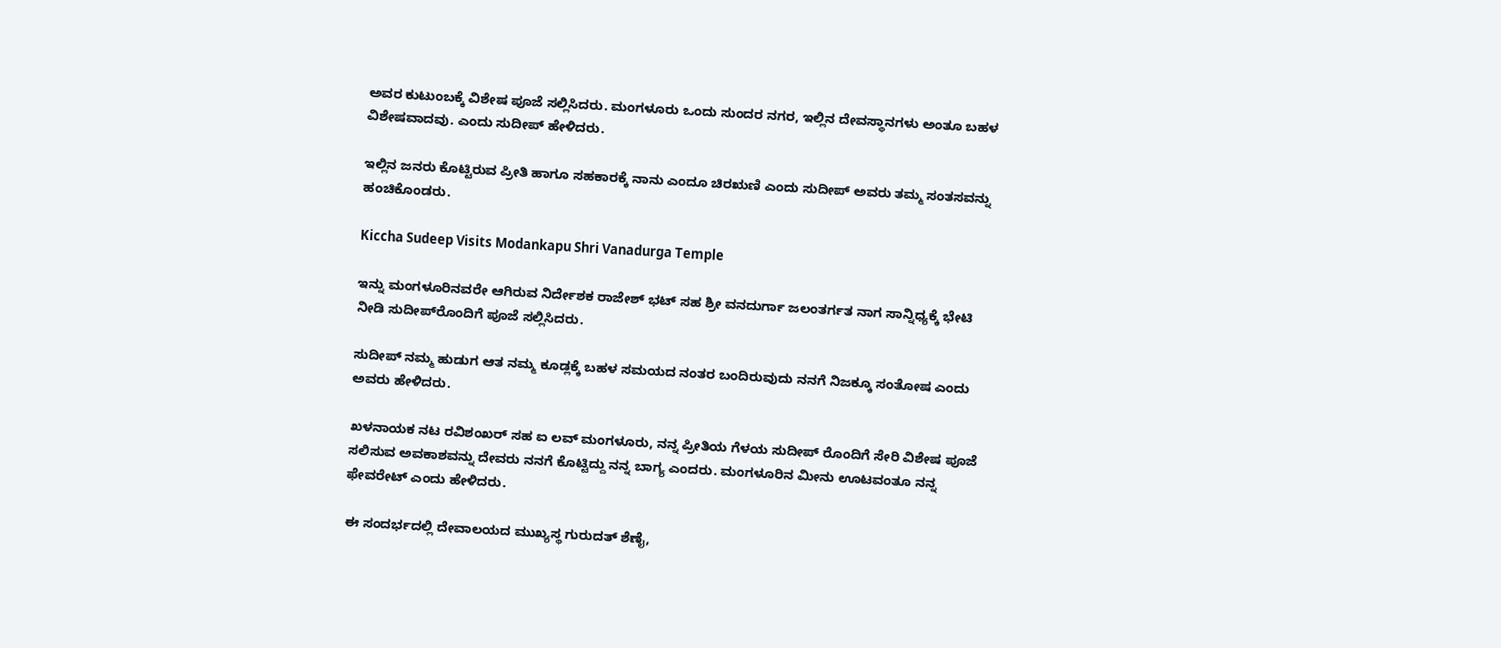ಅವರ ಕುಟುಂಬಕ್ಕೆ ವಿಶೇಷ ಪೂಜೆ ಸಲ್ಲಿಸಿದರು. ಮಂಗಳೂರು ಒಂದು ಸುಂದರ ನಗರ, ಇಲ್ಲಿನ ದೇವಸ್ಥಾನಗಳು ಅಂತೂ ಬಹಳ ವಿಶೇಷವಾದವು. ಎಂದು ಸುದೀಪ್ ಹೇಳಿದರು.

ಇಲ್ಲಿನ ಜನರು ಕೊಟ್ಟಿರುವ ಪ್ರೀತಿ ಹಾಗೂ ಸಹಕಾರಕ್ಕೆ ನಾನು ಎಂದೂ ಚಿರಋಣಿ ಎಂದು ಸುದೀಪ್ ಅವರು ತಮ್ಮ ಸಂತಸವನ್ನು ಹಂಚಿಕೊಂಡರು.

Kiccha Sudeep Visits Modankapu Shri Vanadurga Temple

ಇನ್ನು ಮಂಗಳೂರಿನವರೇ ಆಗಿರುವ ನಿರ್ದೇಶಕ ರಾಜೇಶ್ ಭಟ್ ಸಹ ಶ್ರೀ ವನದುರ್ಗಾ ಜಲಂತರ್ಗತ ನಾಗ ಸಾನ್ನಿಧ್ಯಕ್ಕೆ ಭೇಟಿ ನೀಡಿ ಸುದೀಪ್‌ರೊಂದಿಗೆ ಪೂಜೆ ಸಲ್ಲಿಸಿದರು.

ಸುದೀಪ್ ನಮ್ಮ ಹುಡುಗ ಆತ ನಮ್ಮ ಕೂಡ್ಲಕ್ಕೆ ಬಹಳ ಸಮಯದ ನಂತರ ಬಂದಿರುವುದು ನನಗೆ ನಿಜಕ್ಕೂ ಸಂತೋಷ ಎಂದು ಅವರು ಹೇಳಿದರು.

ಖಳನಾಯಕ ನಟ ರವಿಶಂಖರ್ ಸಹ ಐ ಲವ್ ಮಂಗಳೂರು, ನನ್ನ ಪ್ರೀತಿಯ ಗೆಳಯ ಸುದೀಪ್ ರೊಂದಿಗೆ ಸೇರಿ ವಿಶೇಷ ಪೂಜೆ ಸಲಿಸುವ ಅವಕಾಶವನ್ನು ದೇವರು ನನಗೆ ಕೊಟ್ಟಿದ್ದು ನನ್ನ ಬಾಗ್ಯ ಎಂದರು. ಮಂಗಳೂರಿನ ಮೀನು ಊಟವಂತೂ ನನ್ನ ಫೇವರೇಟ್ ಎಂದು ಹೇಳಿದರು.

ಈ ಸಂದರ್ಭದಲ್ಲಿ ದೇವಾಲಯದ ಮುಖ್ಯಸ್ಥ ಗುರುದತ್ ಶೆಣೈ,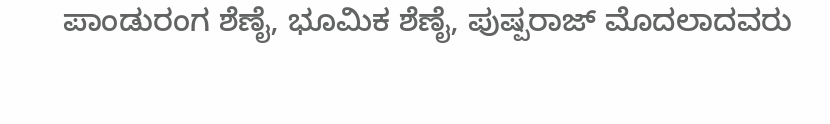ಪಾಂಡುರಂಗ ಶೆಣೈ, ಭೂಮಿಕ ಶೆಣೈ, ಪುಷ್ಪರಾಜ್ ಮೊದಲಾದವರು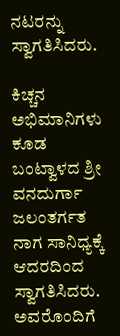ನಟರನ್ನು ಸ್ವಾಗತಿಸಿದರು.

ಕಿಚ್ಚನ ಅಭಿಮಾನಿಗಳು ಕೂಡ ಬಂಟ್ವಾಳದ ಶ್ರೀ ವನದುರ್ಗಾ ಜಲಂತರ್ಗತ ನಾಗ ಸಾನಿಧ್ಯಕ್ಕೆ ಆದರದಿಂದ ಸ್ವಾಗತಿಸಿದರು. ಅವರೊಂದಿಗೆ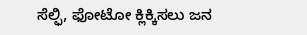ಸೆಲ್ಫಿ, ಫೋಟೋ ಕ್ಲಿಕ್ಕಿಸಲು ಜನ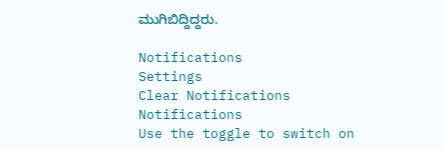ಮುಗಿಬಿದ್ದಿದ್ದರು.

Notifications
Settings
Clear Notifications
Notifications
Use the toggle to switch on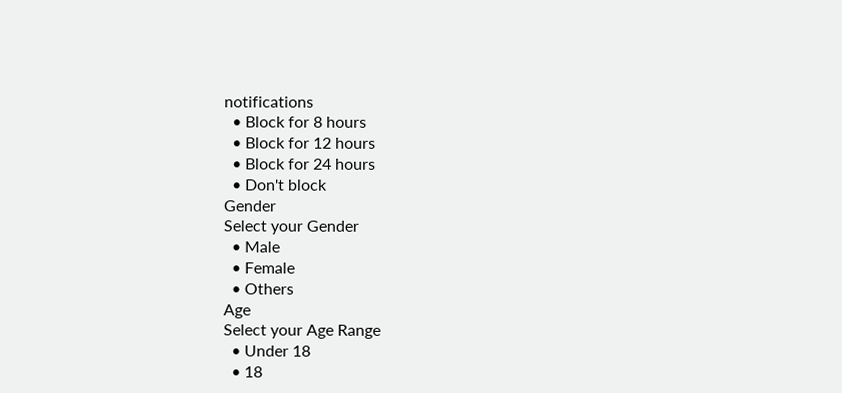notifications
  • Block for 8 hours
  • Block for 12 hours
  • Block for 24 hours
  • Don't block
Gender
Select your Gender
  • Male
  • Female
  • Others
Age
Select your Age Range
  • Under 18
  • 18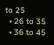to 25
  • 26 to 35
  • 36 to 45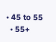• 45 to 55
  • 55+